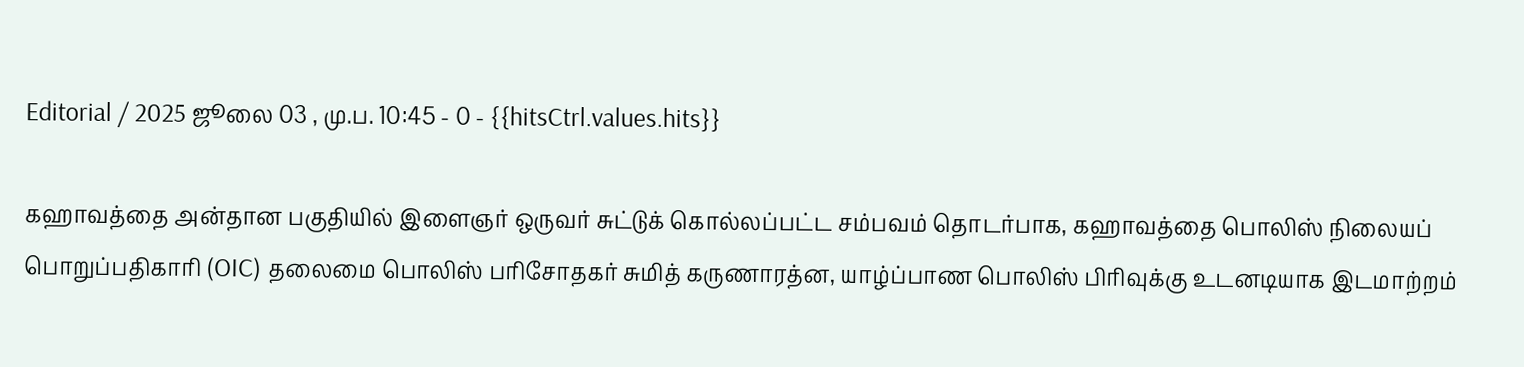Editorial / 2025 ஜூலை 03 , மு.ப. 10:45 - 0 - {{hitsCtrl.values.hits}}

கஹாவத்தை அன்தான பகுதியில் இளைஞர் ஒருவர் சுட்டுக் கொல்லப்பட்ட சம்பவம் தொடர்பாக, கஹாவத்தை பொலிஸ் நிலையப் பொறுப்பதிகாரி (OIC) தலைமை பொலிஸ் பரிசோதகர் சுமித் கருணாரத்ன, யாழ்ப்பாண பொலிஸ் பிரிவுக்கு உடனடியாக இடமாற்றம்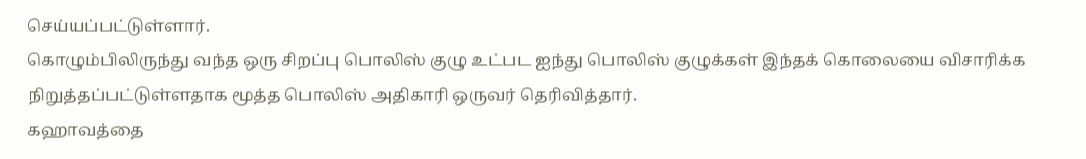செய்யப்பட்டுள்ளார்.
கொழும்பிலிருந்து வந்த ஒரு சிறப்பு பொலிஸ் குழு உட்பட ஐந்து பொலிஸ் குழுக்கள் இந்தக் கொலையை விசாரிக்க நிறுத்தப்பட்டுள்ளதாக மூத்த பொலிஸ் அதிகாரி ஒருவர் தெரிவித்தார்.
கஹாவத்தை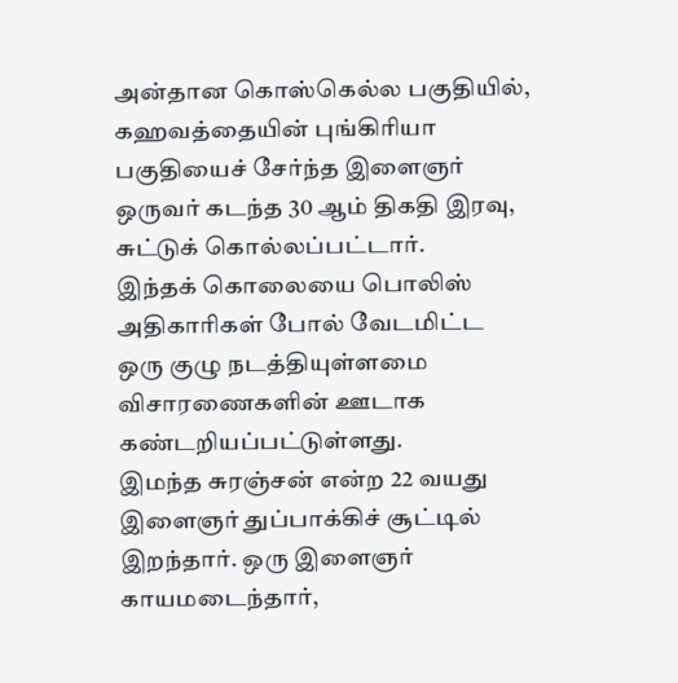அன்தான கொஸ்கெல்ல பகுதியில், கஹவத்தையின் புங்கிரியா பகுதியைச் சேர்ந்த இளைஞர் ஒருவர் கடந்த 30 ஆம் திகதி இரவு, சுட்டுக் கொல்லப்பட்டார்.
இந்தக் கொலையை பொலிஸ் அதிகாரிகள் போல் வேடமிட்ட ஒரு குழு நடத்தியுள்ளமை விசாரணைகளின் ஊடாக கண்டறியப்பட்டுள்ளது.
இமந்த சுரஞ்சன் என்ற 22 வயது இளைஞர் துப்பாக்கிச் சூட்டில் இறந்தார். ஒரு இளைஞர் காயமடைந்தார்,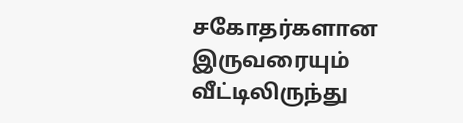சகோதர்களான இருவரையும் வீட்டிலிருந்து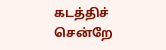கடத்திச் சென்றே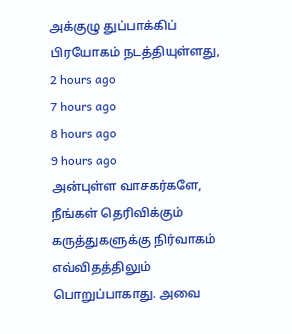அக்குழு துப்பாக்கிப் பிரயோகம் நடத்தியுள்ளது,
2 hours ago
7 hours ago
8 hours ago
9 hours ago
அன்புள்ள வாசகர்களே,
நீங்கள் தெரிவிக்கும் கருத்துகளுக்கு நிர்வாகம் எவ்விதத்திலும் பொறுப்பாகாது. அவை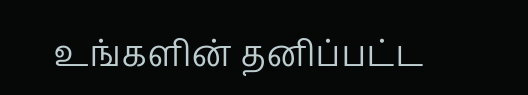உங்களின் தனிப்பட்ட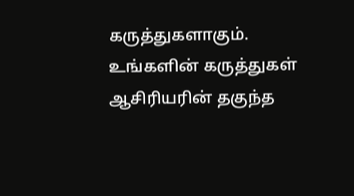கருத்துகளாகும். உங்களின் கருத்துகள் ஆசிரியரின் தகுந்த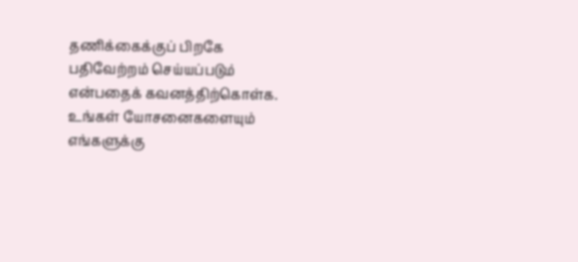தணிக்கைக்குப் பிறகே பதிவேற்றம் செய்யப்படும் என்பதைக் கவனத்திற்கொள்க. உங்கள் யோசனைகளையும் எங்களுக்கு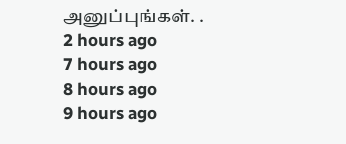அனுப்புங்கள். .
2 hours ago
7 hours ago
8 hours ago
9 hours ago